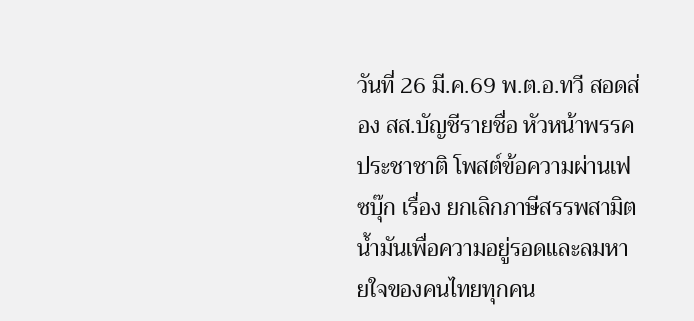วันที่ 26 มี.ค.69 พ.ต.อ.ทวี สอดส่อง สส.บัญชีรายชื่อ หัวหน้าพรรคประชาชาติ โพสต์ข้อความผ่านเฟซบุ๊ก เรื่อง ยกเลิกภาษีสรรพสามิตน้ำมันเพื่อความอยู่รอดและลมหายใจของคนไทยทุกคน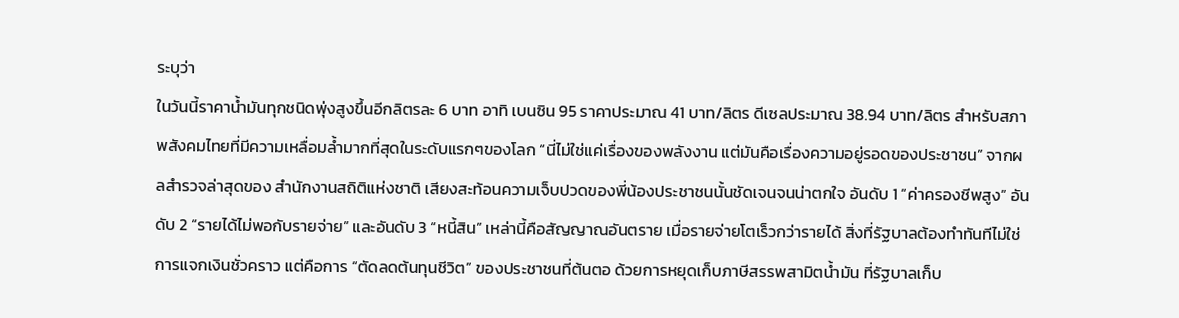ระบุว่า
ในวันนี้ราคาน้ำมันทุกชนิดพุ่งสูงขึ้นอีกลิตรละ 6 บาท อาทิ เบนซิน 95 ราคาประมาณ 41 บาท/ลิตร ดีเซลประมาณ 38.94 บาท/ลิตร สำหรับสภาพสังคมไทยที่มีความเหลื่อมล้ำมากที่สุดในระดับแรกๆของโลก “นี่ไม่ใช่แค่เรื่องของพลังงาน แต่มันคือเรื่องความอยู่รอดของประชาชน” จากผลสำรวจล่าสุดของ สำนักงานสถิติแห่งชาติ เสียงสะท้อนความเจ็บปวดของพี่น้องประชาชนนั้นชัดเจนจนน่าตกใจ อันดับ 1 “ค่าครองชีพสูง” อันดับ 2 “รายได้ไม่พอกับรายจ่าย” และอันดับ 3 “หนี้สิน” เหล่านี้คือสัญญาณอันตราย เมื่อรายจ่ายโตเร็วกว่ารายได้ สิ่งที่รัฐบาลต้องทำทันทีไม่ใช่การแจกเงินชั่วคราว แต่คือการ “ตัดลดต้นทุนชีวิต” ของประชาชนที่ต้นตอ ด้วยการหยุดเก็บภาษีสรรพสามิตน้ำมัน ที่รัฐบาลเก็บ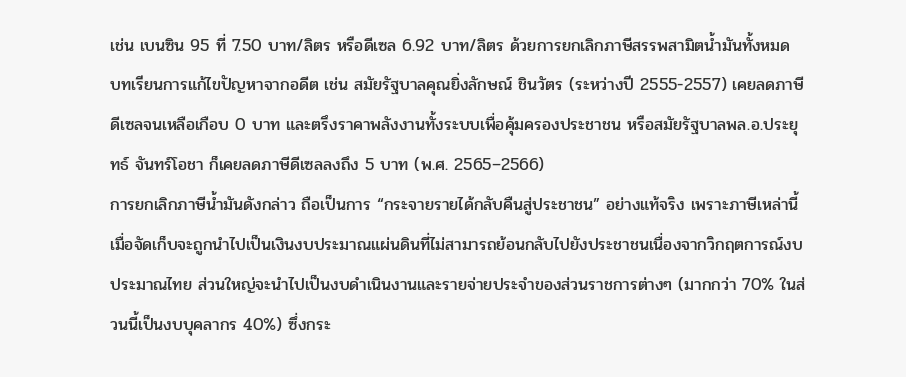เช่น เบนซิน 95 ที่ 7.50 บาท/ลิตร หรือดีเซล 6.92 บาท/ลิตร ด้วยการยกเลิกภาษีสรรพสามิตน้ำมันทั้งหมด
บทเรียนการแก้ไขปัญหาจากอดีต เช่น สมัยรัฐบาลคุณยิ่งลักษณ์ ชินวัตร (ระหว่างปี 2555-2557) เคยลดภาษีดีเซลจนเหลือเกือบ 0 บาท และตรึงราคาพลังงานทั้งระบบเพื่อคุ้มครองประชาชน หรือสมัยรัฐบาลพล.อ.ประยุทธ์ จันทร์โอชา ก็เคยลดภาษีดีเซลลงถึง 5 บาท (พ.ศ. 2565–2566)
การยกเลิกภาษีน้ำมันดังกล่าว ถือเป็นการ “กระจายรายได้กลับคืนสู่ประชาชน” อย่างแท้จริง เพราะภาษีเหล่านี้เมื่อจัดเก็บจะถูกนำไปเป็นเงินงบประมาณแผ่นดินที่ไม่สามารถย้อนกลับไปยังประชาชนเนื่องจากวิกฤตการณ์งบประมาณไทย ส่วนใหญ่จะนำไปเป็นงบดำเนินงานและรายจ่ายประจำของส่วนราชการต่างๆ (มากกว่า 70% ในส่วนนี้เป็นงบบุคลากร 40%) ซึ่งกระ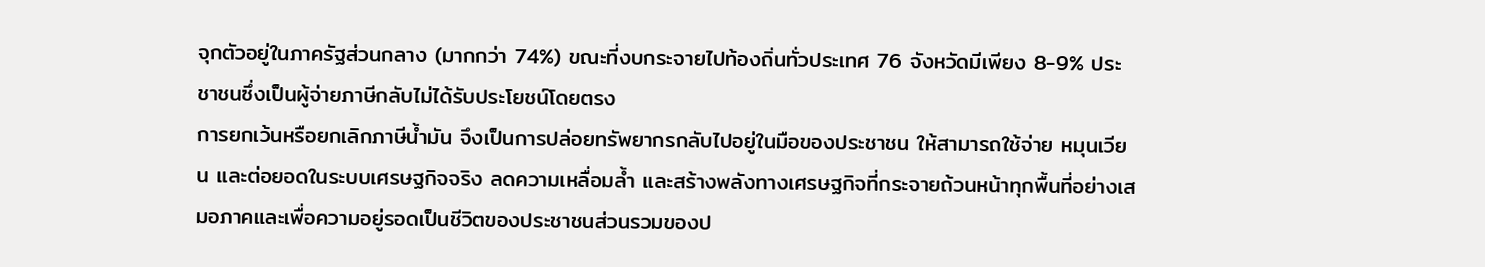จุกตัวอยู่ในภาครัฐส่วนกลาง (มากกว่า 74%) ขณะที่งบกระจายไปท้องถิ่นทั่วประเทศ 76 จังหวัดมีเพียง 8-9% ประชาชนซึ่งเป็นผู้จ่ายภาษีกลับไม่ได้รับประโยชน์โดยตรง
การยกเว้นหรือยกเลิกภาษีน้ำมัน จึงเป็นการปล่อยทรัพยากรกลับไปอยู่ในมือของประชาชน ให้สามารถใช้จ่าย หมุนเวียน และต่อยอดในระบบเศรษฐกิจจริง ลดความเหลื่อมล้ำ และสร้างพลังทางเศรษฐกิจที่กระจายถ้วนหน้าทุกพื้นที่อย่างเสมอภาคและเพื่อความอยู่รอดเป็นชีวิตของประชาชนส่วนรวมของป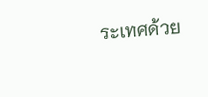ระเทศด้วย